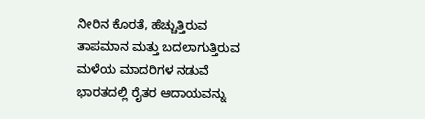ನೀರಿನ ಕೊರತೆ, ಹೆಚ್ಚುತ್ತಿರುವ ತಾಪಮಾನ ಮತ್ತು ಬದಲಾಗುತ್ತಿರುವ ಮಳೆಯ ಮಾದರಿಗಳ ನಡುವೆ ಭಾರತದಲ್ಲಿ ರೈತರ ಆದಾಯವನ್ನು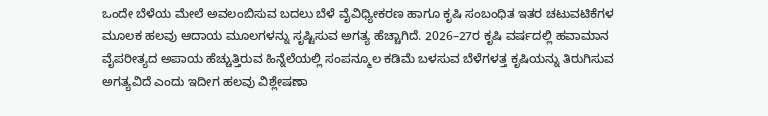ಒಂದೇ ಬೆಳೆಯ ಮೇಲೆ ಅವಲಂಬಿಸುವ ಬದಲು ಬೆಳೆ ವೈವಿಧ್ಯೀಕರಣ ಹಾಗೂ ಕೃಷಿ ಸಂಬಂಧಿತ ಇತರ ಚಟುವಟಿಕೆಗಳ ಮೂಲಕ ಹಲವು ಆದಾಯ ಮೂಲಗಳನ್ನು ಸೃಷ್ಟಿಸುವ ಅಗತ್ಯ ಹೆಚ್ಚಾಗಿದೆ. 2026–27ರ ಕೃಷಿ ವರ್ಷದಲ್ಲಿ ಹವಾಮಾನ ವೈಪರೀತ್ಯದ ಅಪಾಯ ಹೆಚ್ಚುತ್ತಿರುವ ಹಿನ್ನೆಲೆಯಲ್ಲಿ ಸಂಪನ್ಮೂಲ ಕಡಿಮೆ ಬಳಸುವ ಬೆಳೆಗಳತ್ತ ಕೃಷಿಯನ್ನು ತಿರುಗಿಸುವ ಅಗತ್ಯವಿದೆ ಎಂದು ಇದೀಗ ಹಲವು ವಿಶ್ಲೇಷಣಾ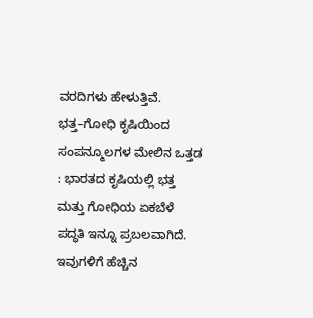ವರದಿಗಳು ಹೇಳುತ್ತಿವೆ.
ಭತ್ತ–ಗೋಧಿ ಕೃಷಿಯಿಂದ ಸಂಪನ್ಮೂಲಗಳ ಮೇಲಿನ ಒತ್ತಡ : ಭಾರತದ ಕೃಷಿಯಲ್ಲಿ ಭತ್ತ ಮತ್ತು ಗೋಧಿಯ ಏಕಬೆಳೆ ಪದ್ಧತಿ ಇನ್ನೂ ಪ್ರಬಲವಾಗಿದೆ. ಇವುಗಳಿಗೆ ಹೆಚ್ಚಿನ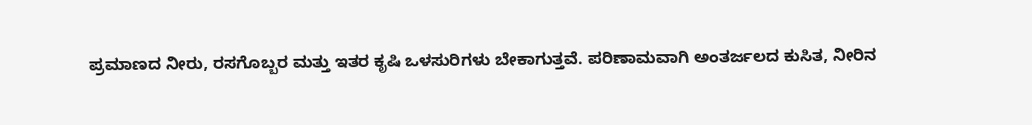ಪ್ರಮಾಣದ ನೀರು, ರಸಗೊಬ್ಬರ ಮತ್ತು ಇತರ ಕೃಷಿ ಒಳಸುರಿಗಳು ಬೇಕಾಗುತ್ತವೆ. ಪರಿಣಾಮವಾಗಿ ಅಂತರ್ಜಲದ ಕುಸಿತ, ನೀರಿನ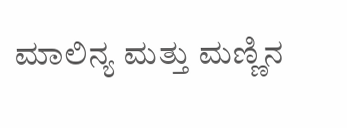ಮಾಲಿನ್ಯ ಮತ್ತು ಮಣ್ಣಿನ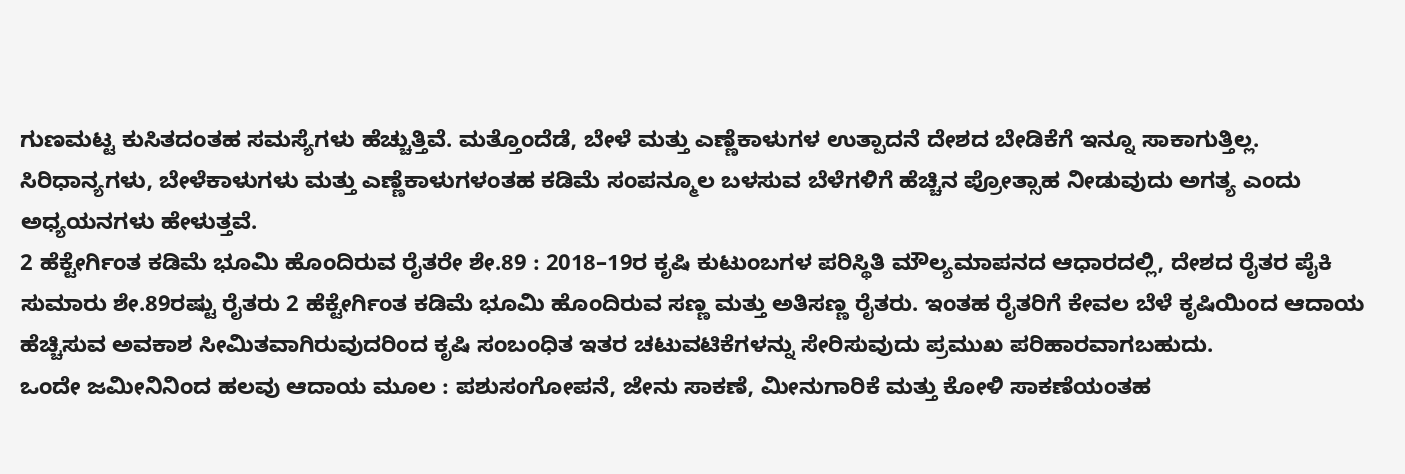ಗುಣಮಟ್ಟ ಕುಸಿತದಂತಹ ಸಮಸ್ಯೆಗಳು ಹೆಚ್ಚುತ್ತಿವೆ. ಮತ್ತೊಂದೆಡೆ, ಬೇಳೆ ಮತ್ತು ಎಣ್ಣೆಕಾಳುಗಳ ಉತ್ಪಾದನೆ ದೇಶದ ಬೇಡಿಕೆಗೆ ಇನ್ನೂ ಸಾಕಾಗುತ್ತಿಲ್ಲ. ಸಿರಿಧಾನ್ಯಗಳು, ಬೇಳೆಕಾಳುಗಳು ಮತ್ತು ಎಣ್ಣೆಕಾಳುಗಳಂತಹ ಕಡಿಮೆ ಸಂಪನ್ಮೂಲ ಬಳಸುವ ಬೆಳೆಗಳಿಗೆ ಹೆಚ್ಚಿನ ಪ್ರೋತ್ಸಾಹ ನೀಡುವುದು ಅಗತ್ಯ ಎಂದು ಅಧ್ಯಯನಗಳು ಹೇಳುತ್ತವೆ.
2 ಹೆಕ್ಟೇರ್ಗಿಂತ ಕಡಿಮೆ ಭೂಮಿ ಹೊಂದಿರುವ ರೈತರೇ ಶೇ.89 : 2018–19ರ ಕೃಷಿ ಕುಟುಂಬಗಳ ಪರಿಸ್ಥಿತಿ ಮೌಲ್ಯಮಾಪನದ ಆಧಾರದಲ್ಲಿ, ದೇಶದ ರೈತರ ಪೈಕಿ ಸುಮಾರು ಶೇ.89ರಷ್ಟು ರೈತರು 2 ಹೆಕ್ಟೇರ್ಗಿಂತ ಕಡಿಮೆ ಭೂಮಿ ಹೊಂದಿರುವ ಸಣ್ಣ ಮತ್ತು ಅತಿಸಣ್ಣ ರೈತರು. ಇಂತಹ ರೈತರಿಗೆ ಕೇವಲ ಬೆಳೆ ಕೃಷಿಯಿಂದ ಆದಾಯ ಹೆಚ್ಚಿಸುವ ಅವಕಾಶ ಸೀಮಿತವಾಗಿರುವುದರಿಂದ ಕೃಷಿ ಸಂಬಂಧಿತ ಇತರ ಚಟುವಟಿಕೆಗಳನ್ನು ಸೇರಿಸುವುದು ಪ್ರಮುಖ ಪರಿಹಾರವಾಗಬಹುದು.
ಒಂದೇ ಜಮೀನಿನಿಂದ ಹಲವು ಆದಾಯ ಮೂಲ : ಪಶುಸಂಗೋಪನೆ, ಜೇನು ಸಾಕಣೆ, ಮೀನುಗಾರಿಕೆ ಮತ್ತು ಕೋಳಿ ಸಾಕಣೆಯಂತಹ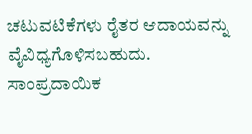ಚಟುವಟಿಕೆಗಳು ರೈತರ ಆದಾಯವನ್ನು ವೈವಿಧ್ಯಗೊಳಿಸಬಹುದು. ಸಾಂಪ್ರದಾಯಿಕ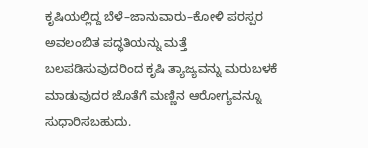ಕೃಷಿಯಲ್ಲಿದ್ದ ಬೆಳೆ–ಜಾನುವಾರು–ಕೋಳಿ ಪರಸ್ಪರ ಅವಲಂಬಿತ ಪದ್ಧತಿಯನ್ನು ಮತ್ತೆ ಬಲಪಡಿಸುವುದರಿಂದ ಕೃಷಿ ತ್ಯಾಜ್ಯವನ್ನು ಮರುಬಳಕೆ ಮಾಡುವುದರ ಜೊತೆಗೆ ಮಣ್ಣಿನ ಆರೋಗ್ಯವನ್ನೂ ಸುಧಾರಿಸಬಹುದು.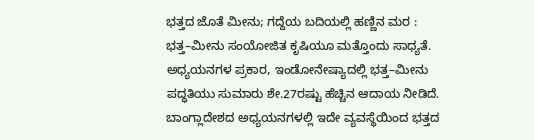ಭತ್ತದ ಜೊತೆ ಮೀನು; ಗದ್ದೆಯ ಬದಿಯಲ್ಲಿ ಹಣ್ಣಿನ ಮರ : ಭತ್ತ–ಮೀನು ಸಂಯೋಜಿತ ಕೃಷಿಯೂ ಮತ್ತೊಂದು ಸಾಧ್ಯತೆ. ಅಧ್ಯಯನಗಳ ಪ್ರಕಾರ, ಇಂಡೋನೇಷ್ಯಾದಲ್ಲಿ ಭತ್ತ–ಮೀನು ಪದ್ಧತಿಯು ಸುಮಾರು ಶೇ.27ರಷ್ಟು ಹೆಚ್ಚಿನ ಆದಾಯ ನೀಡಿದೆ. ಬಾಂಗ್ಲಾದೇಶದ ಅಧ್ಯಯನಗಳಲ್ಲಿ ಇದೇ ವ್ಯವಸ್ಥೆಯಿಂದ ಭತ್ತದ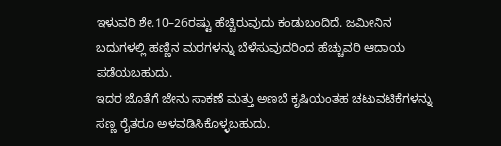ಇಳುವರಿ ಶೇ.10–26ರಷ್ಟು ಹೆಚ್ಚಿರುವುದು ಕಂಡುಬಂದಿದೆ. ಜಮೀನಿನ ಬದುಗಳಲ್ಲಿ ಹಣ್ಣಿನ ಮರಗಳನ್ನು ಬೆಳೆಸುವುದರಿಂದ ಹೆಚ್ಚುವರಿ ಆದಾಯ ಪಡೆಯಬಹುದು.
ಇದರ ಜೊತೆಗೆ ಜೇನು ಸಾಕಣೆ ಮತ್ತು ಅಣಬೆ ಕೃಷಿಯಂತಹ ಚಟುವಟಿಕೆಗಳನ್ನು ಸಣ್ಣ ರೈತರೂ ಅಳವಡಿಸಿಕೊಳ್ಳಬಹುದು.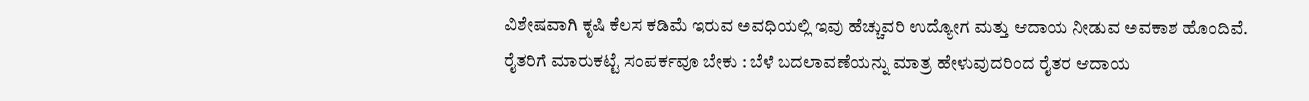ವಿಶೇಷವಾಗಿ ಕೃಷಿ ಕೆಲಸ ಕಡಿಮೆ ಇರುವ ಅವಧಿಯಲ್ಲಿ ಇವು ಹೆಚ್ಚುವರಿ ಉದ್ಯೋಗ ಮತ್ತು ಆದಾಯ ನೀಡುವ ಅವಕಾಶ ಹೊಂದಿವೆ.
ರೈತರಿಗೆ ಮಾರುಕಟ್ಟೆ ಸಂಪರ್ಕವೂ ಬೇಕು : ಬೆಳೆ ಬದಲಾವಣೆಯನ್ನು ಮಾತ್ರ ಹೇಳುವುದರಿಂದ ರೈತರ ಆದಾಯ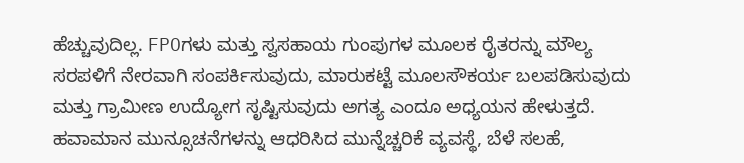ಹೆಚ್ಚುವುದಿಲ್ಲ. FPOಗಳು ಮತ್ತು ಸ್ವಸಹಾಯ ಗುಂಪುಗಳ ಮೂಲಕ ರೈತರನ್ನು ಮೌಲ್ಯ ಸರಪಳಿಗೆ ನೇರವಾಗಿ ಸಂಪರ್ಕಿಸುವುದು, ಮಾರುಕಟ್ಟೆ ಮೂಲಸೌಕರ್ಯ ಬಲಪಡಿಸುವುದು ಮತ್ತು ಗ್ರಾಮೀಣ ಉದ್ಯೋಗ ಸೃಷ್ಟಿಸುವುದು ಅಗತ್ಯ ಎಂದೂ ಅಧ್ಯಯನ ಹೇಳುತ್ತದೆ.
ಹವಾಮಾನ ಮುನ್ಸೂಚನೆಗಳನ್ನು ಆಧರಿಸಿದ ಮುನ್ನೆಚ್ಚರಿಕೆ ವ್ಯವಸ್ಥೆ, ಬೆಳೆ ಸಲಹೆ,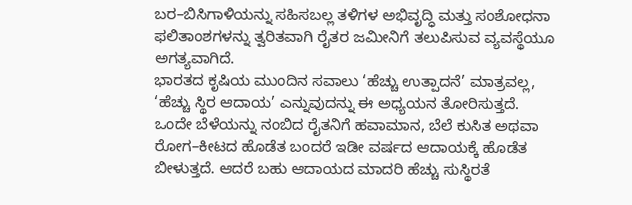ಬರ–ಬಿಸಿಗಾಳಿಯನ್ನು ಸಹಿಸಬಲ್ಲ ತಳಿಗಳ ಅಭಿವೃದ್ಧಿ ಮತ್ತು ಸಂಶೋಧನಾ ಫಲಿತಾಂಶಗಳನ್ನು ತ್ವರಿತವಾಗಿ ರೈತರ ಜಮೀನಿಗೆ ತಲುಪಿಸುವ ವ್ಯವಸ್ಥೆಯೂ ಅಗತ್ಯವಾಗಿದೆ.
ಭಾರತದ ಕೃಷಿಯ ಮುಂದಿನ ಸವಾಲು ‘ಹೆಚ್ಚು ಉತ್ಪಾದನೆ’ ಮಾತ್ರವಲ್ಲ, ‘ಹೆಚ್ಚು ಸ್ಥಿರ ಆದಾಯ’ ಎನ್ನುವುದನ್ನು ಈ ಅಧ್ಯಯನ ತೋರಿಸುತ್ತದೆ. ಒಂದೇ ಬೆಳೆಯನ್ನು ನಂಬಿದ ರೈತನಿಗೆ ಹವಾಮಾನ, ಬೆಲೆ ಕುಸಿತ ಅಥವಾ ರೋಗ–ಕೀಟದ ಹೊಡೆತ ಬಂದರೆ ಇಡೀ ವರ್ಷದ ಆದಾಯಕ್ಕೆ ಹೊಡೆತ ಬೀಳುತ್ತದೆ. ಆದರೆ ಬಹು ಆದಾಯದ ಮಾದರಿ ಹೆಚ್ಚು ಸುಸ್ಥಿರತೆ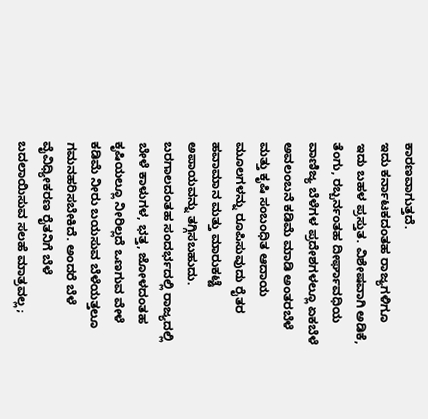ಕಾರಣವಾಗುತ್ತದೆ.
ಇದು ಕರ್ನಾಟಕದಂತಹ ರಾಜ್ಯಗಳಿಗೂ ಇದು ಬಹಳ ಪ್ರಸ್ತುತ. ವಿಶೇಷವಾಗಿ ಅಡಿಕೆ, ತೆಂಗು, ರಬ್ಬರ್ನಂತಹ ದೀರ್ಘಾವಧಿಯ ವಾಣಿಜ್ಯ ಬೆಳೆಗಳ ಪ್ರದೇಶಗಳಲ್ಲೂ ಏಕಬೆಳೆ ಅವಲಂಬನೆ ಕಡಿಮೆ ಮಾಡಿ ಅಂತರಬೆಳೆ ಮತ್ತು ಕೃಷಿ ಸಂಬಂಧಿತ ಆದಾಯ ಮೂಲಗಳನ್ನು ರೂಪಿಸುವುದು ರೈತರ ಹವಾಮಾನ ಮತ್ತು ಮಾರುಕಟ್ಟೆ ಅಪಾಯವನ್ನು ತಗ್ಗಿಸಬಹುದು. ಬರಗಾಲದಂತಹ ಸಂದರ್ಭದಲ್ಲಿ ರಾಜ್ಯದಲ್ಲಿ ಬೇಳೆ ಕಾಳುಗಳ, ಭತ್ತ, ಜೋಳದಂತಹ ಕೃಷಿಯಲ್ಲೂ ನೀರಿಲ್ಲದೆ ಒಣಗುವ ವೇಳೆ ಕಡಿಮೆ ನೀರು ಬಯಸುವ ಬೆಳೆಯತ್ತಲೂ ಗಮನಹರಿಸಬೇಕಿದೆ. ಅಂದರೆ ಬೆಳೆ ವೈವಿಧ್ಯೀಕರಣ ರೈತನಿಗೆ ಬೆಳೆ ಬದಲಾಯಿಸುವ ಸಲಹೆ ಮಾತ್ರವಲ್ಲ;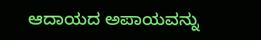ಆದಾಯದ ಅಪಾಯವನ್ನು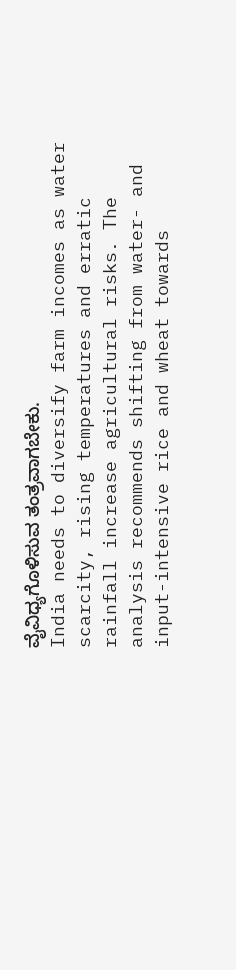ವೈವಿಧ್ಯಗೊಳಿಸುವ ತಂತ್ರವಾಗಬೇಕು.
India needs to diversify farm incomes as water scarcity, rising temperatures and erratic rainfall increase agricultural risks. The analysis recommends shifting from water- and input-intensive rice and wheat towards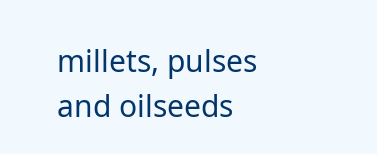millets, pulses and oilseeds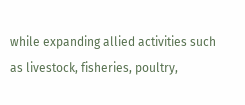while expanding allied activities such as livestock, fisheries, poultry,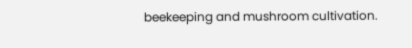beekeeping and mushroom cultivation.